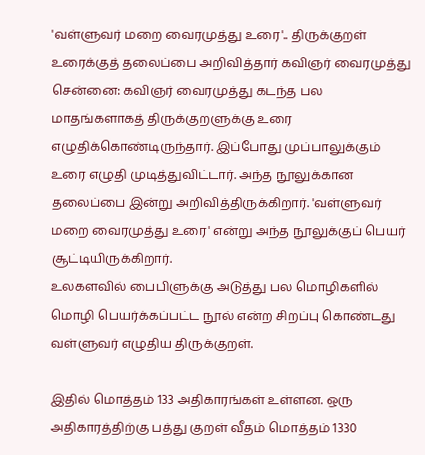'வள்ளுவர் மறை வைரமுத்து உரை'.. திருக்குறள் உரைக்குத் தலைப்பை அறிவித்தார் கவிஞர் வைரமுத்து
சென்னை: கவிஞர் வைரமுத்து கடந்த பல மாதங்களாகத் திருக்குறளுக்கு உரை எழுதிக்கொண்டிருந்தார். இப்போது முப்பாலுக்கும் உரை எழுதி முடித்துவிட்டார். அந்த நூலுக்கான தலைப்பை இன்று அறிவித்திருக்கிறார். 'வள்ளுவர் மறை வைரமுத்து உரை' என்று அந்த நூலுக்குப் பெயர் சூட்டியிருக்கிறார்.
உலகளவில் பைபிளுக்கு அடுத்து பல மொழிகளில் மொழி பெயர்க்கப்பட்ட நூல் என்ற சிறப்பு கொண்டது வள்ளுவர் எழுதிய திருக்குறள்.

இதில் மொத்தம் 133 அதிகாரங்கள் உள்ளன. ஒரு அதிகாரத்திற்கு பத்து குறள் வீதம் மொத்தம் 1330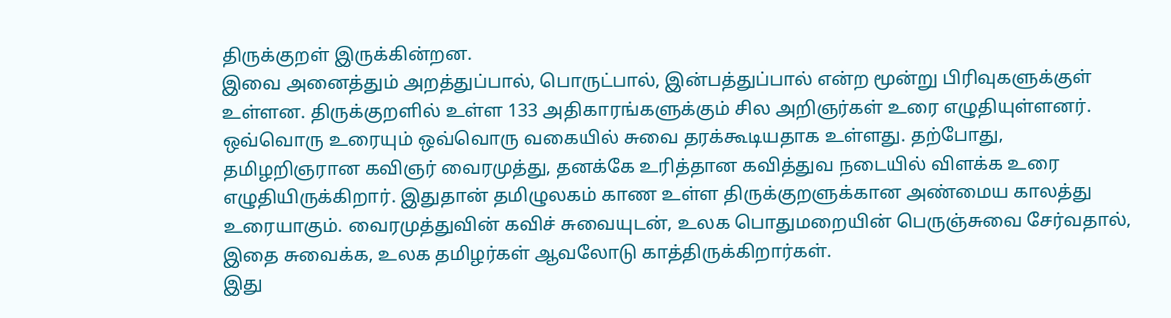திருக்குறள் இருக்கின்றன.
இவை அனைத்தும் அறத்துப்பால், பொருட்பால், இன்பத்துப்பால் என்ற மூன்று பிரிவுகளுக்குள் உள்ளன. திருக்குறளில் உள்ள 133 அதிகாரங்களுக்கும் சில அறிஞர்கள் உரை எழுதியுள்ளனர். ஒவ்வொரு உரையும் ஒவ்வொரு வகையில் சுவை தரக்கூடியதாக உள்ளது. தற்போது, தமிழறிஞரான கவிஞர் வைரமுத்து, தனக்கே உரித்தான கவித்துவ நடையில் விளக்க உரை எழுதியிருக்கிறார். இதுதான் தமிழுலகம் காண உள்ள திருக்குறளுக்கான அண்மைய காலத்து உரையாகும். வைரமுத்துவின் கவிச் சுவையுடன், உலக பொதுமறையின் பெருஞ்சுவை சேர்வதால், இதை சுவைக்க, உலக தமிழர்கள் ஆவலோடு காத்திருக்கிறார்கள்.
இது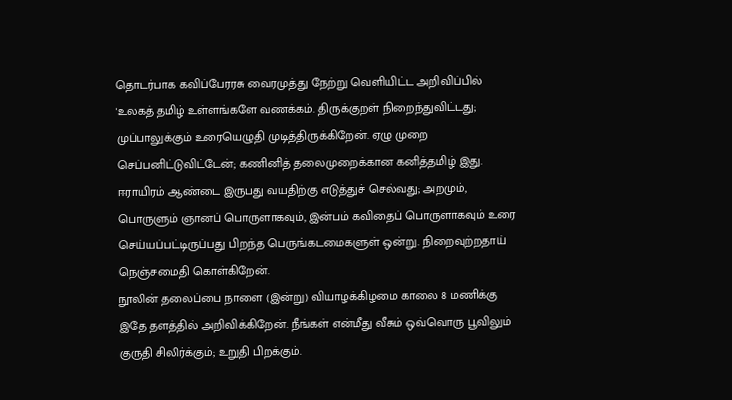தொடர்பாக கவிப்பேரரசு வைரமுத்து நேற்று வெளியிட்ட அறிவிப்பில் 'உலகத் தமிழ் உள்ளங்களே வணக்கம். திருக்குறள் நிறைந்துவிட்டது; முப்பாலுக்கும் உரையெழுதி முடித்திருக்கிறேன். ஏழு முறை செப்பனிட்டுவிட்டேன்; கணினித் தலைமுறைக்கான கனித்தமிழ் இது.
ஈராயிரம் ஆண்டை இருபது வயதிற்கு எடுத்துச் செல்வது; அறமும், பொருளும் ஞானப் பொருளாகவும், இன்பம் கவிதைப் பொருளாகவும் உரை செய்யப்பட்டிருப்பது பிறந்த பெருங்கடமைகளுள் ஒன்று. நிறைவுற்றதாய் நெஞ்சமைதி கொள்கிறேன்.
நூலின் தலைப்பை நாளை (இன்று) வியாழக்கிழமை காலை 8 மணிக்கு இதே தளத்தில் அறிவிக்கிறேன். நீங்கள் என்மீது வீசும் ஒவ்வொரு பூவிலும் குருதி சிலிர்க்கும்; உறுதி பிறக்கும்.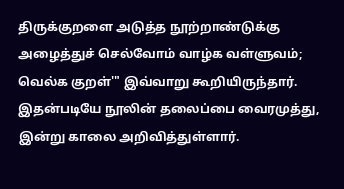திருக்குறளை அடுத்த நூற்றாண்டுக்கு அழைத்துச் செல்வோம் வாழ்க வள்ளுவம்; வெல்க குறள்'" இவ்வாறு கூறியிருந்தார்.
இதன்படியே நூலின் தலைப்பை வைரமுத்து, இன்று காலை அறிவித்துள்ளார்.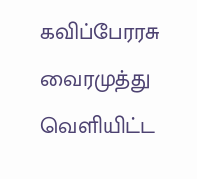கவிப்பேரரசு வைரமுத்து வெளியிட்ட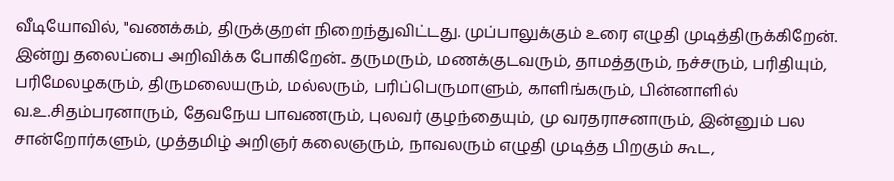வீடியோவில், "வணக்கம், திருக்குறள் நிறைந்துவிட்டது. முப்பாலுக்கும் உரை எழுதி முடித்திருக்கிறேன். இன்று தலைப்பை அறிவிக்க போகிறேன்.. தருமரும், மணக்குடவரும், தாமத்தரும், நச்சரும், பரிதியும், பரிமேலழகரும், திருமலையரும், மல்லரும், பரிப்பெருமாளும், காளிங்கரும், பின்னாளில் வ.உ.சிதம்பரனாரும், தேவநேய பாவணரும், புலவர் குழந்தையும், மு வரதராசனாரும், இன்னும் பல சான்றோர்களும், முத்தமிழ் அறிஞர் கலைஞரும், நாவலரும் எழுதி முடித்த பிறகும் கூட,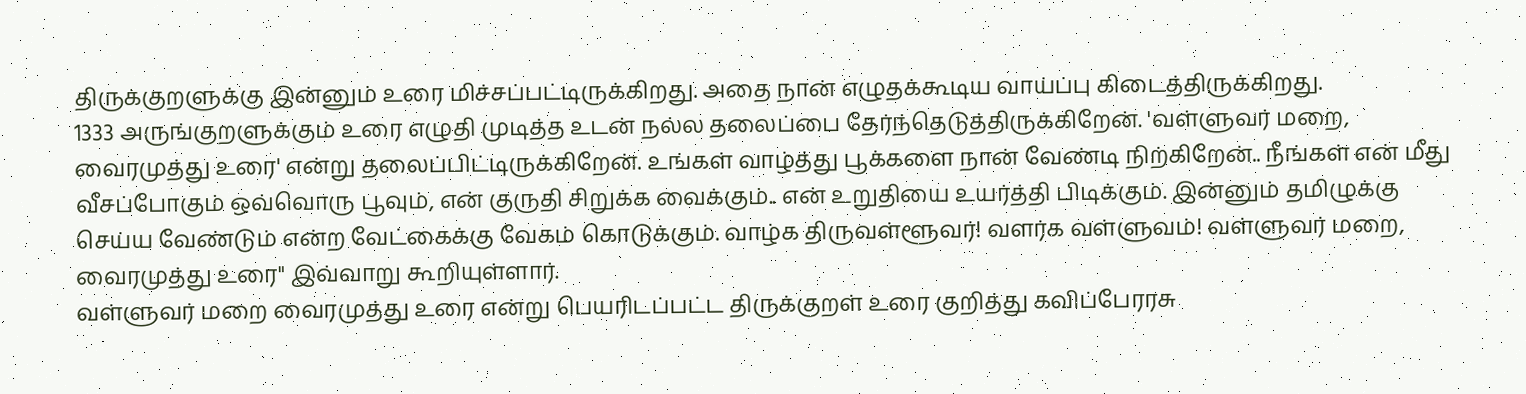திருக்குறளுக்கு இன்னும் உரை மிச்சப்பட்டிருக்கிறது. அதை நான் எழுதக்கூடிய வாய்ப்பு கிடைத்திருக்கிறது.
1333 அருங்குறளுக்கும் உரை எழுதி முடித்த உடன் நல்ல தலைப்பை தேர்ந்தெடுத்திருக்கிறேன். 'வள்ளுவர் மறை, வைரமுத்து உரை' என்று தலைப்பிட்டிருக்கிறேன். உங்கள் வாழ்த்து பூக்களை நான் வேண்டி நிற்கிறேன்.. நீங்கள் என் மீது வீசப்போகும் ஒவ்வொரு பூவும், என் குருதி சிறுக்க வைக்கும்.. என் உறுதியை உயர்த்தி பிடிக்கும். இன்னும் தமிழுக்கு செய்ய வேண்டும் என்ற வேட்கைக்கு வேகம் கொடுக்கும். வாழ்க திருவள்ளூவர்! வளர்க வள்ளுவம்! வள்ளுவர் மறை, வைரமுத்து உரை" இவ்வாறு கூறியுள்ளார்.
வள்ளுவர் மறை வைரமுத்து உரை என்று பெயரிடப்பட்ட திருக்குறள் உரை குறித்து கவிப்பேரரசு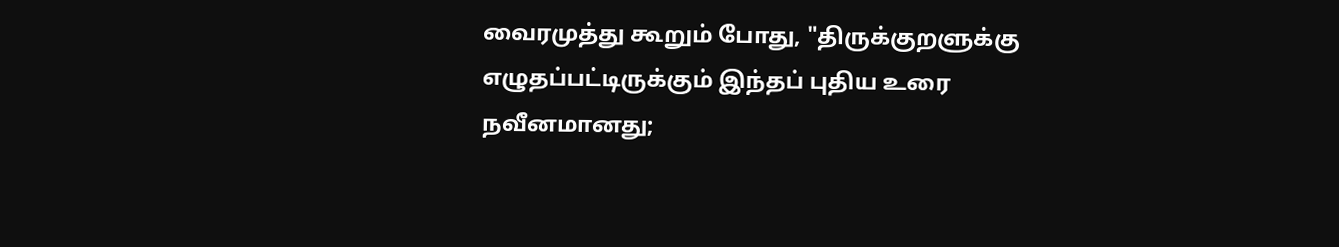வைரமுத்து கூறும் போது, "திருக்குறளுக்கு எழுதப்பட்டிருக்கும் இந்தப் புதிய உரை நவீனமானது;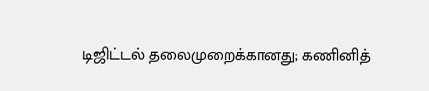டிஜிட்டல் தலைமுறைக்கானது; கணினித்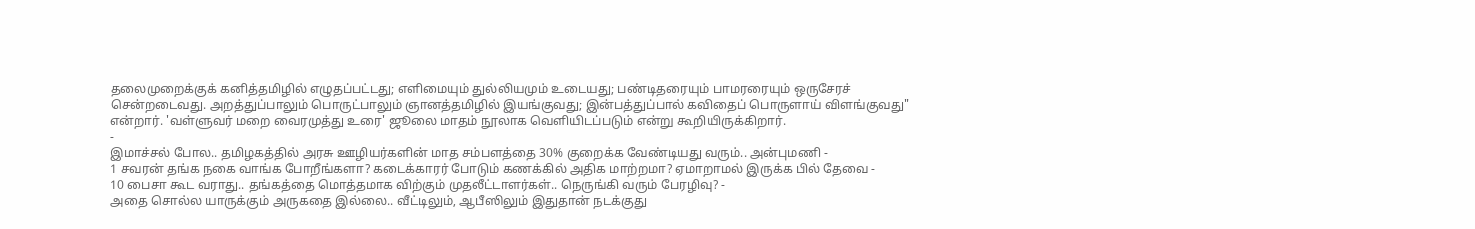தலைமுறைக்குக் கனித்தமிழில் எழுதப்பட்டது; எளிமையும் துல்லியமும் உடையது; பண்டிதரையும் பாமரரையும் ஒருசேரச் சென்றடைவது. அறத்துப்பாலும் பொருட்பாலும் ஞானத்தமிழில் இயங்குவது; இன்பத்துப்பால் கவிதைப் பொருளாய் விளங்குவது" என்றார். 'வள்ளுவர் மறை வைரமுத்து உரை' ஜூலை மாதம் நூலாக வெளியிடப்படும் என்று கூறியிருக்கிறார்.
-
இமாச்சல் போல.. தமிழகத்தில் அரசு ஊழியர்களின் மாத சம்பளத்தை 30% குறைக்க வேண்டியது வரும்.. அன்புமணி -
1 சவரன் தங்க நகை வாங்க போறீங்களா? கடைக்காரர் போடும் கணக்கில் அதிக மாற்றமா? ஏமாறாமல் இருக்க பில் தேவை -
10 பைசா கூட வராது.. தங்கத்தை மொத்தமாக விற்கும் முதலீட்டாளர்கள்.. நெருங்கி வரும் பேரழிவு? -
அதை சொல்ல யாருக்கும் அருகதை இல்லை.. வீட்டிலும், ஆபீஸிலும் இதுதான் நடக்குது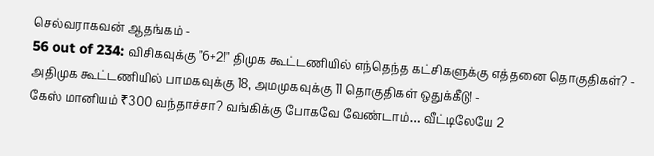செல்வராகவன் ஆதங்கம் -
56 out of 234: விசிகவுக்கு "6+2!" திமுக கூட்டணியில் எந்தெந்த கட்சிகளுக்கு எத்தனை தொகுதிகள்? -
அதிமுக கூட்டணியில் பாமகவுக்கு 18, அமமுகவுக்கு 11 தொகுதிகள் ஒதுக்கீடு! -
கேஸ் மானியம் ₹300 வந்தாச்சா? வங்கிக்கு போகவே வேண்டாம்… வீட்டிலேயே 2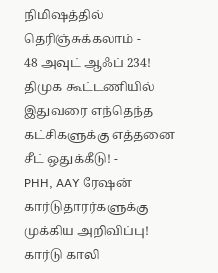நிமிஷத்தில் தெரிஞ்சுக்கலாம் -
48 அவுட் ஆஃப் 234! திமுக கூட்டணியில் இதுவரை எந்தெந்த கட்சிகளுக்கு எத்தனை சீட் ஒதுக்கீடு! -
PHH, AAY ரேஷன் கார்டுதாரர்களுக்கு முக்கிய அறிவிப்பு! கார்டு காலி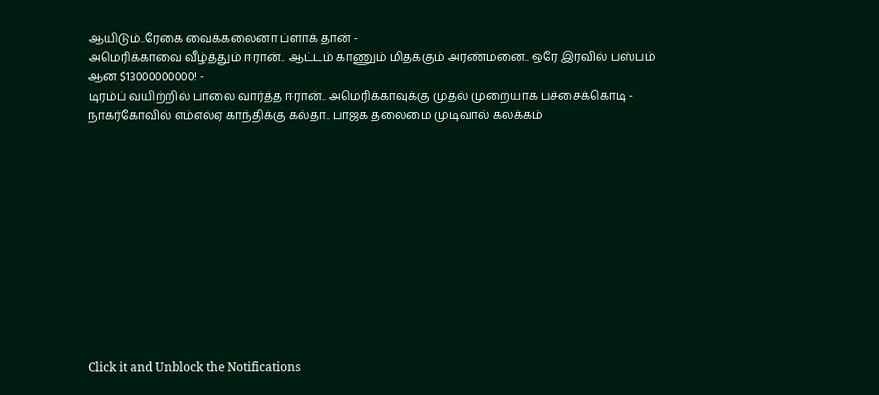ஆயிடும்..ரேகை வைக்கலைனா ப்ளாக் தான் -
அமெரிக்காவை வீழ்த்தும் ஈரான்.. ஆட்டம் காணும் மிதக்கும் அரண்மனை.. ஒரே இரவில் பஸ்பம் ஆன $13000000000! -
டிரம்ப் வயிற்றில் பாலை வார்த்த ஈரான்.. அமெரிக்காவுக்கு முதல் முறையாக பச்சைக்கொடி -
நாகர்கோவில் எம்எல்ஏ காந்திக்கு கல்தா.. பாஜக தலைமை முடிவால் கலக்கம்












Click it and Unblock the Notifications